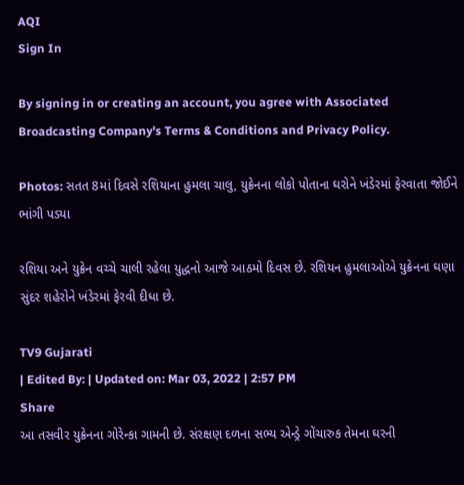AQI
Sign In

By signing in or creating an account, you agree with Associated Broadcasting Company's Terms & Conditions and Privacy Policy.

Photos: સતત 8માં દિવસે રશિયાના હુમલા ચાલુ, યુક્રેનના લોકો પોતાના ઘરોને ખંડેરમાં ફેરવાતા જોઈને ભાંગી પડ્યા

રશિયા અને યુક્રેન વચ્ચે ચાલી રહેલા યુદ્ધનો આજે આઠમો દિવસ છે. રશિયન હુમલાઓએ યુક્રેનના ઘણા સુંદર શહેરોને ખંડેરમાં ફેરવી દીધા છે.

TV9 Gujarati
| Edited By: | Updated on: Mar 03, 2022 | 2:57 PM
Share
આ તસવીર યુક્રેનના ગોરેન્કા ગામની છે. સંરક્ષણ દળના સભ્ય એન્ડ્રે ગોંચારુક તેમના ઘરની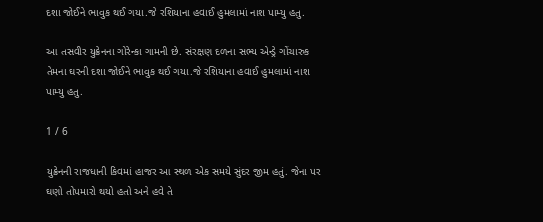દશા જોઈને ભાવુક થઈ ગયા.જે રશિયાના હવાઈ હુમલામાં નાશ પામ્યુ હતુ.

આ તસવીર યુક્રેનના ગોરેન્કા ગામની છે. સંરક્ષણ દળના સભ્ય એન્ડ્રે ગોંચારુક તેમના ઘરની દશા જોઈને ભાવુક થઈ ગયા.જે રશિયાના હવાઈ હુમલામાં નાશ પામ્યુ હતુ.

1 / 6

યુક્રેનની રાજધાની કિવમાં હાજર આ સ્થળ એક સમયે સુંદર જીમ હતું. જેના પર ઘણો તોપમારો થયો હતો અને હવે તે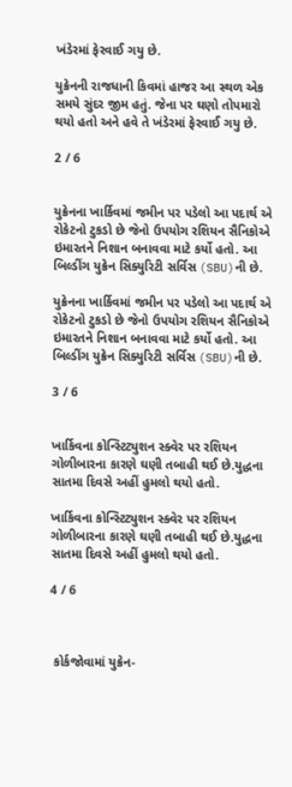ખંડેરમાં ફેરવાઈ ગયુ છે.

યુક્રેનની રાજધાની કિવમાં હાજર આ સ્થળ એક સમયે સુંદર જીમ હતું. જેના પર ઘણો તોપમારો થયો હતો અને હવે તે ખંડેરમાં ફેરવાઈ ગયુ છે.

2 / 6


યુક્રેનના ખાર્કિવમાં જમીન પર પડેલો આ પદાર્થ એ રોકેટનો ટુકડો છે જેનો ઉપયોગ રશિયન સૈનિકોએ ઇમારતને નિશાન બનાવવા માટે કર્યો હતો. આ બિલ્ડીંગ યુક્રેન સિક્યુરિટી સર્વિસ (SBU)ની છે.

યુક્રેનના ખાર્કિવમાં જમીન પર પડેલો આ પદાર્થ એ રોકેટનો ટુકડો છે જેનો ઉપયોગ રશિયન સૈનિકોએ ઇમારતને નિશાન બનાવવા માટે કર્યો હતો. આ બિલ્ડીંગ યુક્રેન સિક્યુરિટી સર્વિસ (SBU)ની છે.

3 / 6


ખાર્કિવના કોન્સ્ટિટ્યુશન સ્ક્વેર પર રશિયન ગોળીબારના કારણે ઘણી તબાહી થઈ છે.યુદ્ધના સાતમા દિવસે અહીં હુમલો થયો હતો.

ખાર્કિવના કોન્સ્ટિટ્યુશન સ્ક્વેર પર રશિયન ગોળીબારના કારણે ઘણી તબાહી થઈ છે.યુદ્ધના સાતમા દિવસે અહીં હુમલો થયો હતો.

4 / 6



 કોર્કજોવામાં યુક્રેન-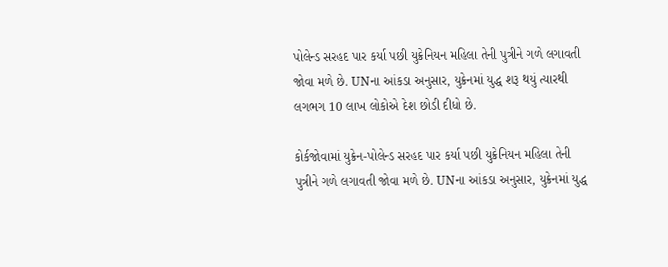પોલેન્ડ સરહદ પાર કર્યા પછી યુક્રેનિયન મહિલા તેની પુત્રીને ગળે લગાવતી જોવા મળે છે. UNના આંકડા અનુસાર, યુક્રેનમાં યુદ્ધ શરૂ થયું ત્યારથી લગભગ 10 લાખ લોકોએ દેશ છોડી દીધો છે.

કોર્કજોવામાં યુક્રેન-પોલેન્ડ સરહદ પાર કર્યા પછી યુક્રેનિયન મહિલા તેની પુત્રીને ગળે લગાવતી જોવા મળે છે. UNના આંકડા અનુસાર, યુક્રેનમાં યુદ્ધ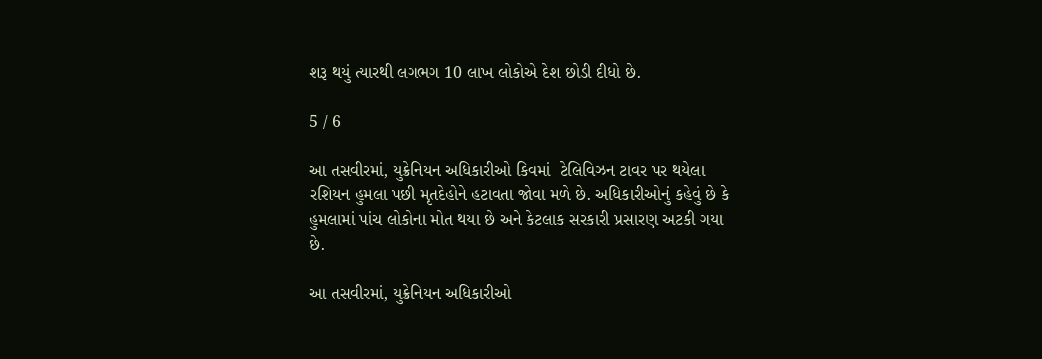શરૂ થયું ત્યારથી લગભગ 10 લાખ લોકોએ દેશ છોડી દીધો છે.

5 / 6

આ તસવીરમાં, યુક્રેનિયન અધિકારીઓ કિવમાં  ટેલિવિઝન ટાવર પર થયેલા રશિયન હુમલા પછી મૃતદેહોને હટાવતા જોવા મળે છે. અધિકારીઓનું કહેવું છે કે હુમલામાં પાંચ લોકોના મોત થયા છે અને કેટલાક સરકારી પ્રસારણ અટકી ગયા છે.

આ તસવીરમાં, યુક્રેનિયન અધિકારીઓ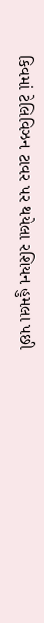કિવમાં ટેલિવિઝન ટાવર પર થયેલા રશિયન હુમલા પછી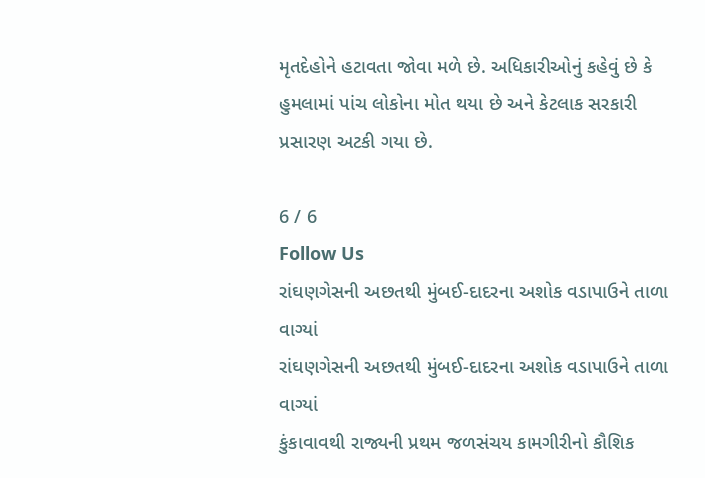મૃતદેહોને હટાવતા જોવા મળે છે. અધિકારીઓનું કહેવું છે કે હુમલામાં પાંચ લોકોના મોત થયા છે અને કેટલાક સરકારી પ્રસારણ અટકી ગયા છે.

6 / 6
Follow Us
રાંઘણગેસની અછતથી મુંબઈ-દાદરના અશોક વડાપાઉને તાળા વાગ્યાં
રાંઘણગેસની અછતથી મુંબઈ-દાદરના અશોક વડાપાઉને તાળા વાગ્યાં
કુંકાવાવથી રાજ્યની પ્રથમ જળસંચય કામગીરીનો કૌશિક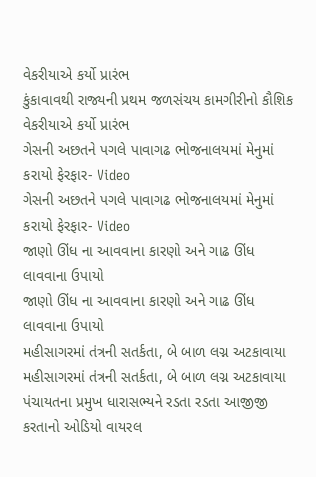વેકરીયાએ કર્યો પ્રારંભ
કુંકાવાવથી રાજ્યની પ્રથમ જળસંચય કામગીરીનો કૌશિક વેકરીયાએ કર્યો પ્રારંભ
ગેસની અછતને પગલે પાવાગઢ ભોજનાલયમાં મેનુમાં કરાયો ફેરફાર- Video
ગેસની અછતને પગલે પાવાગઢ ભોજનાલયમાં મેનુમાં કરાયો ફેરફાર- Video
જાણો ઊંધ ના આવવાના કારણો અને ગાઢ ઊંધ લાવવાના ઉપાયો
જાણો ઊંધ ના આવવાના કારણો અને ગાઢ ઊંધ લાવવાના ઉપાયો
મહીસાગરમાં તંત્રની સતર્કતા, બે બાળ લગ્ન અટકાવાયા
મહીસાગરમાં તંત્રની સતર્કતા, બે બાળ લગ્ન અટકાવાયા
પંચાયતના પ્રમુખ ધારાસભ્યને રડતા રડતા આજીજી કરતાનો ઓડિયો વાયરલ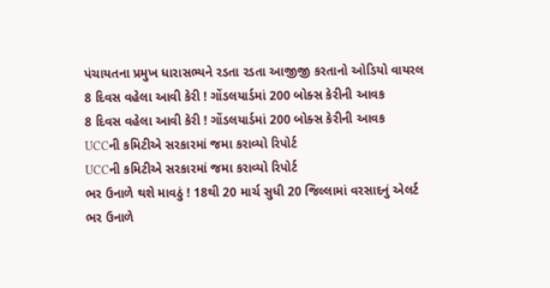પંચાયતના પ્રમુખ ધારાસભ્યને રડતા રડતા આજીજી કરતાનો ઓડિયો વાયરલ
8 દિવસ વહેલા આવી કેરી ! ગોંડલયાર્ડમાં 200 બોક્સ કેરીની આવક
8 દિવસ વહેલા આવી કેરી ! ગોંડલયાર્ડમાં 200 બોક્સ કેરીની આવક
UCCની કમિટીએ સરકારમાં જમા કરાવ્યો રિપોર્ટ
UCCની કમિટીએ સરકારમાં જમા કરાવ્યો રિપોર્ટ
ભર ઉનાળે થશે માવઠું ! 18થી 20 માર્ચ સુધી 20 જિલ્લામાં વરસાદનું એલર્ટ
ભર ઉનાળે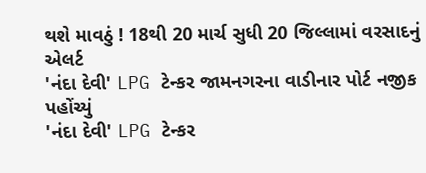થશે માવઠું ! 18થી 20 માર્ચ સુધી 20 જિલ્લામાં વરસાદનું એલર્ટ
'નંદા દેવી' LPG ટેન્કર જામનગરના વાડીનાર પોર્ટ નજીક પહોંચ્યું
'નંદા દેવી' LPG ટેન્કર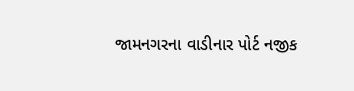જામનગરના વાડીનાર પોર્ટ નજીક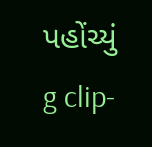પહોંચ્યું
g clip-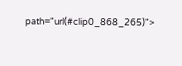path="url(#clip0_868_265)">